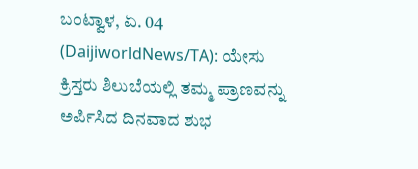ಬಂಟ್ವಾಳ, ಏ. 04 (DaijiworldNews/TA): ಯೇಸು ಕ್ರಿಸ್ತರು ಶಿಲುಬೆಯಲ್ಲಿ ತಮ್ಮ ಪ್ರಾಣವನ್ನು ಅರ್ಪಿಸಿದ ದಿನವಾದ ಶುಭ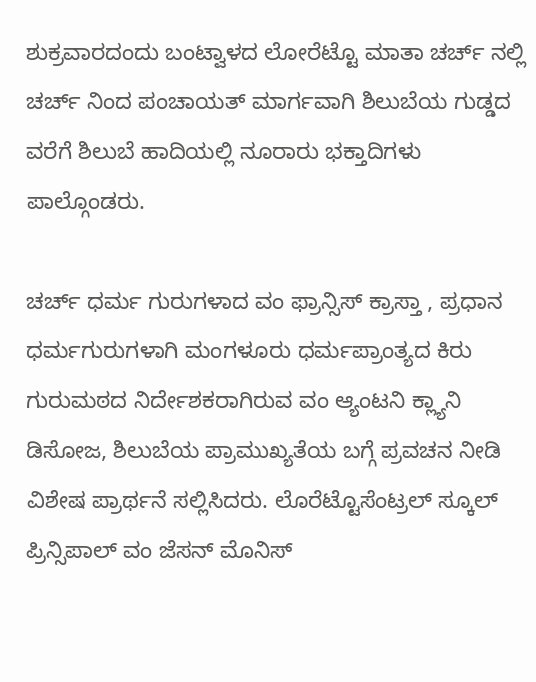ಶುಕ್ರವಾರದಂದು ಬಂಟ್ವಾಳದ ಲೋರೆಟ್ಟೊ ಮಾತಾ ಚರ್ಚ್ ನಲ್ಲಿ ಚರ್ಚ್ ನಿಂದ ಪಂಚಾಯತ್ ಮಾರ್ಗವಾಗಿ ಶಿಲುಬೆಯ ಗುಡ್ಡದ ವರೆಗೆ ಶಿಲುಬೆ ಹಾದಿಯಲ್ಲಿ ನೂರಾರು ಭಕ್ತಾದಿಗಳು ಪಾಲ್ಗೊಂಡರು.

ಚರ್ಚ್ ಧರ್ಮ ಗುರುಗಳಾದ ವಂ ಫ್ರಾನ್ಸಿಸ್ ಕ್ರಾಸ್ತಾ , ಪ್ರಧಾನ ಧರ್ಮಗುರುಗಳಾಗಿ ಮಂಗಳೂರು ಧರ್ಮಪ್ರಾಂತ್ಯದ ಕಿರು ಗುರುಮಠದ ನಿರ್ದೇಶಕರಾಗಿರುವ ವಂ ಆ್ಯಂಟನಿ ಕ್ಲ್ಯಾನಿ ಡಿಸೋಜ, ಶಿಲುಬೆಯ ಪ್ರಾಮುಖ್ಯತೆಯ ಬಗ್ಗೆ ಪ್ರವಚನ ನೀಡಿ ವಿಶೇಷ ಪ್ರಾರ್ಥನೆ ಸಲ್ಲಿಸಿದರು. ಲೊರೆಟ್ಟೊಸೆಂಟ್ರಲ್ ಸ್ಕೂಲ್ ಪ್ರಿನ್ಸಿಪಾಲ್ ವಂ ಜೆಸನ್ ಮೊನಿಸ್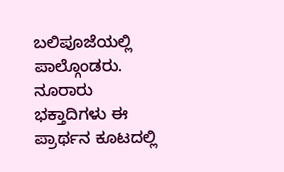ಬಲಿಪೂಜೆಯಲ್ಲಿ ಪಾಲ್ಗೊಂಡರು. ನೂರಾರು ಭಕ್ತಾದಿಗಳು ಈ ಪ್ರಾರ್ಥನ ಕೂಟದಲ್ಲಿ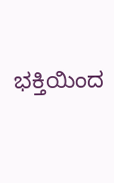ಭಕ್ತಿಯಿಂದ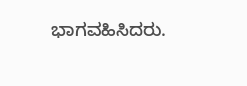ಭಾಗವಹಿಸಿದರು.